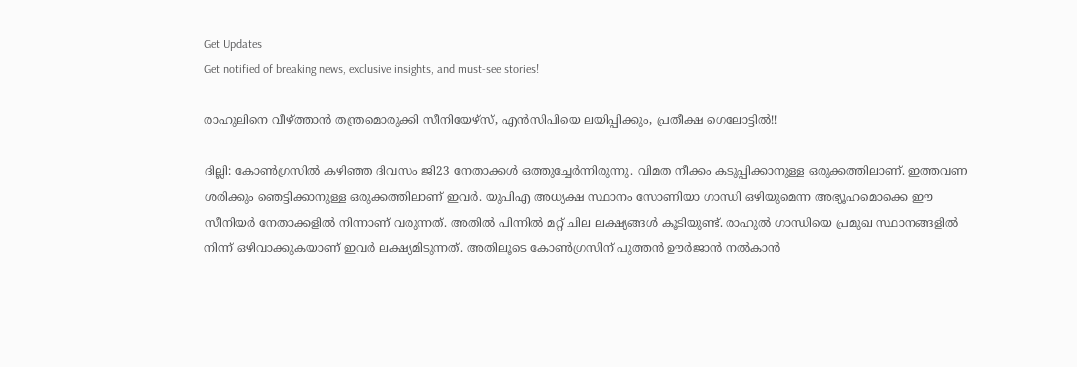Get Updates
Get notified of breaking news, exclusive insights, and must-see stories!

രാഹുലിനെ വീഴ്ത്താന്‍ തന്ത്രമൊരുക്കി സീനിയേഴ്‌സ്, എന്‍സിപിയെ ലയിപ്പിക്കും, പ്രതീക്ഷ ഗെലോട്ടില്‍!!

ദില്ലി: കോണ്‍ഗ്രസില്‍ കഴിഞ്ഞ ദിവസം ജി23 നേതാക്കള്‍ ഒത്തുച്ചേര്‍ന്നിരുന്നു. വിമത നീക്കം കടുപ്പിക്കാനുള്ള ഒരുക്കത്തിലാണ്. ഇത്തവണ ശരിക്കും ഞെട്ടിക്കാനുള്ള ഒരുക്കത്തിലാണ് ഇവര്‍. യുപിഎ അധ്യക്ഷ സ്ഥാനം സോണിയാ ഗാന്ധി ഒഴിയുമെന്ന അഭ്യൂഹമൊക്കെ ഈ സീനിയര്‍ നേതാക്കളില്‍ നിന്നാണ് വരുന്നത്. അതില്‍ പിന്നില്‍ മറ്റ് ചില ലക്ഷ്യങ്ങള്‍ കൂടിയുണ്ട്. രാഹുല്‍ ഗാന്ധിയെ പ്രമുഖ സ്ഥാനങ്ങളില്‍ നിന്ന് ഒഴിവാക്കുകയാണ് ഇവര്‍ ലക്ഷ്യമിടുന്നത്. അതിലൂടെ കോണ്‍ഗ്രസിന് പുത്തന്‍ ഊര്‍ജാന്‍ നല്‍കാന്‍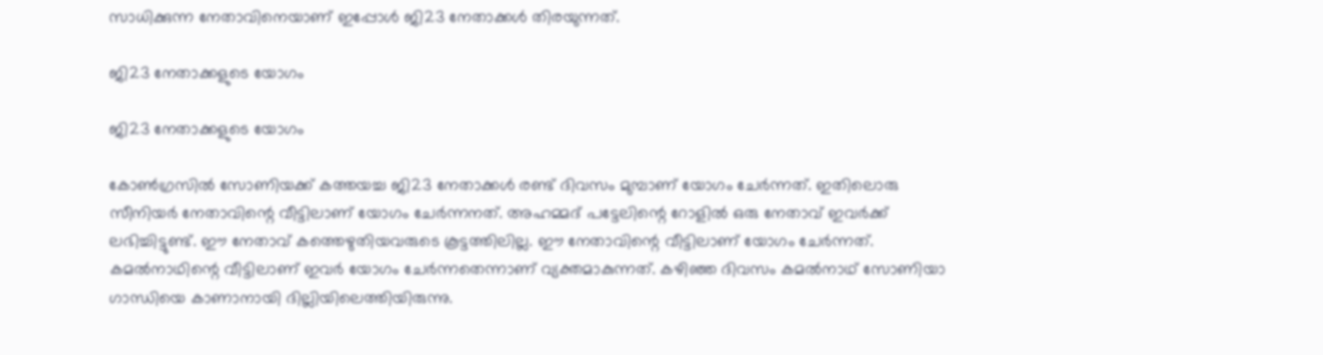സാധിക്കുന്ന നേതാവിനെയാണ് ഇപ്പോള്‍ ജി23 നേതാക്കള്‍ തിരയുന്നത്.

ജി23 നേതാക്കളുടെ യോഗം

ജി23 നേതാക്കളുടെ യോഗം

കോണ്‍ഗ്രസില്‍ സോണിയക്ക് കത്തയച്ച ജി23 നേതാക്കള്‍ രണ്ട് ദിവസം മുമ്പാണ് യോഗം ചേര്‍ന്നത്. ഇതിലൊരു സീനിയര്‍ നേതാവിന്റെ വീട്ടിലാണ് യോഗം ചേര്‍ന്നനത്. അഹമ്മദ് പട്ടേലിന്റെ റോളില്‍ ഒരു നേതാവ് ഇവര്‍ക്ക് ലഭിച്ചിട്ടുണ്ട്. ഈ നേതാവ് കത്തെഴുതിയവരുടെ കൂട്ടത്തിലില്ല. ഈ നേതാവിന്റെ വീട്ടിലാണ് യോഗം ചേര്‍ന്നത്. കമല്‍നാഥിന്റെ വീട്ടിലാണ് ഇവര്‍ യോഗം ചേര്‍ന്നതെന്നാണ് വ്യക്തമാകുന്നത്. കഴിഞ്ഞ ദിവസം കമല്‍നാഥ് സോണിയാ ഗാന്ധിയെ കാണാനായി ദില്ലിയിലെത്തിയിരുന്നു.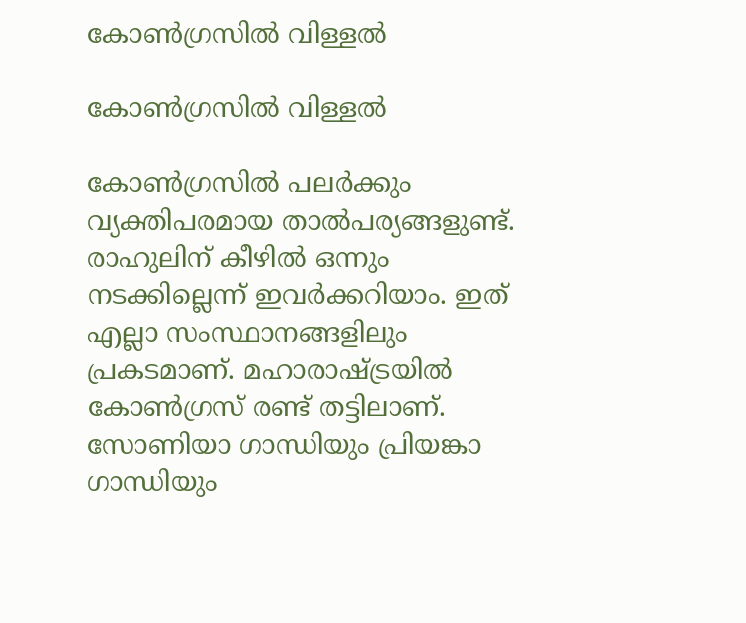കോണ്‍ഗ്രസില്‍ വിള്ളല്‍

കോണ്‍ഗ്രസില്‍ വിള്ളല്‍

കോണ്‍ഗ്രസില്‍ പലര്‍ക്കും വ്യക്തിപരമായ താല്‍പര്യങ്ങളുണ്ട്. രാഹുലിന് കീഴില്‍ ഒന്നും നടക്കില്ലെന്ന് ഇവര്‍ക്കറിയാം. ഇത് എല്ലാ സംസ്ഥാനങ്ങളിലും പ്രകടമാണ്. മഹാരാഷ്ട്രയില്‍ കോണ്‍ഗ്രസ് രണ്ട് തട്ടിലാണ്. സോണിയാ ഗാന്ധിയും പ്രിയങ്കാ ഗാന്ധിയും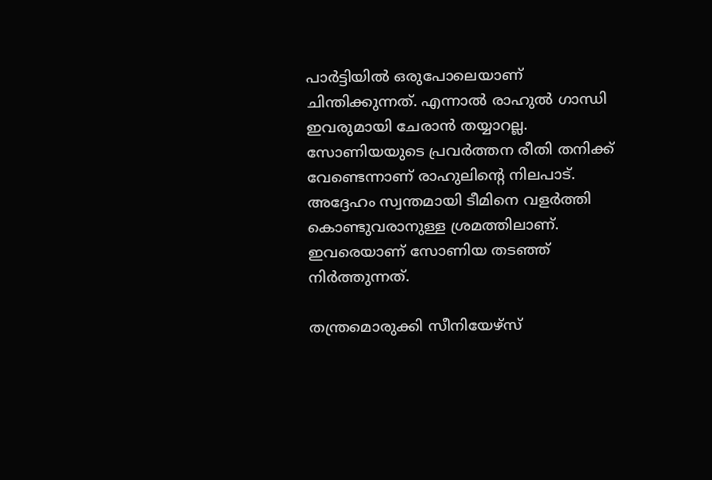പാര്‍ട്ടിയില്‍ ഒരുപോലെയാണ് ചിന്തിക്കുന്നത്. എന്നാല്‍ രാഹുല്‍ ഗാന്ധി ഇവരുമായി ചേരാന്‍ തയ്യാറല്ല. സോണിയയുടെ പ്രവര്‍ത്തന രീതി തനിക്ക് വേണ്ടെന്നാണ് രാഹുലിന്റെ നിലപാട്. അദ്ദേഹം സ്വന്തമായി ടീമിനെ വളര്‍ത്തി കൊണ്ടുവരാനുള്ള ശ്രമത്തിലാണ്. ഇവരെയാണ് സോണിയ തടഞ്ഞ് നിര്‍ത്തുന്നത്.

തന്ത്രമൊരുക്കി സീനിയേഴ്‌സ്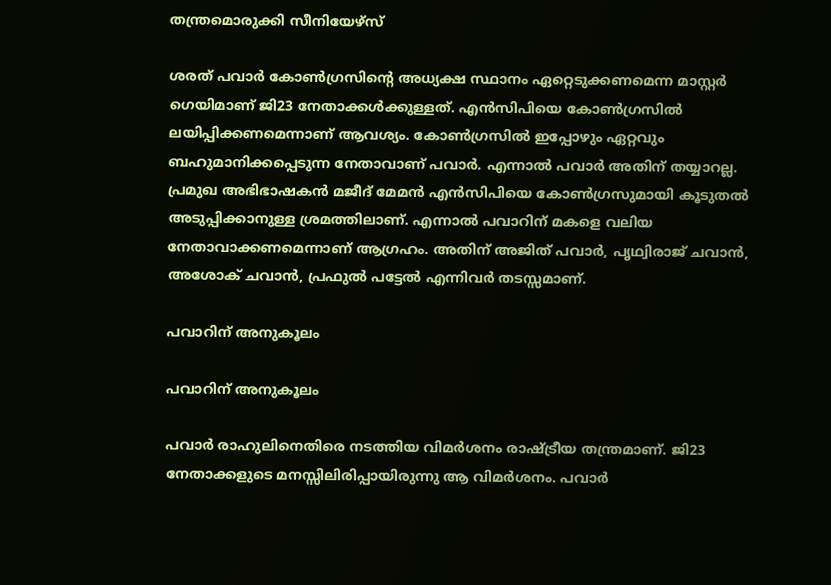തന്ത്രമൊരുക്കി സീനിയേഴ്‌സ്

ശരത് പവാര്‍ കോണ്‍ഗ്രസിന്റെ അധ്യക്ഷ സ്ഥാനം ഏറ്റെടുക്കണമെന്ന മാസ്റ്റര്‍ ഗെയിമാണ് ജി23 നേതാക്കള്‍ക്കുള്ളത്. എന്‍സിപിയെ കോണ്‍ഗ്രസില്‍ ലയിപ്പിക്കണമെന്നാണ് ആവശ്യം. കോണ്‍ഗ്രസില്‍ ഇപ്പോഴും ഏറ്റവും ബഹുമാനിക്കപ്പെടുന്ന നേതാവാണ് പവാര്‍. എന്നാല്‍ പവാര്‍ അതിന് തയ്യാറല്ല. പ്രമുഖ അഭിഭാഷകന്‍ മജീദ് മേമന്‍ എന്‍സിപിയെ കോണ്‍ഗ്രസുമായി കൂടുതല്‍ അടുപ്പിക്കാനുള്ള ശ്രമത്തിലാണ്. എന്നാല്‍ പവാറിന് മകളെ വലിയ നേതാവാക്കണമെന്നാണ് ആഗ്രഹം. അതിന് അജിത് പവാര്‍, പൃഥ്വിരാജ് ചവാന്‍, അശോക് ചവാന്‍, പ്രഫുല്‍ പട്ടേല്‍ എന്നിവര്‍ തടസ്സമാണ്.

പവാറിന് അനുകൂലം

പവാറിന് അനുകൂലം

പവാര്‍ രാഹുലിനെതിരെ നടത്തിയ വിമര്‍ശനം രാഷ്ട്രീയ തന്ത്രമാണ്. ജി23 നേതാക്കളുടെ മനസ്സിലിരിപ്പായിരുന്നു ആ വിമര്‍ശനം. പവാര്‍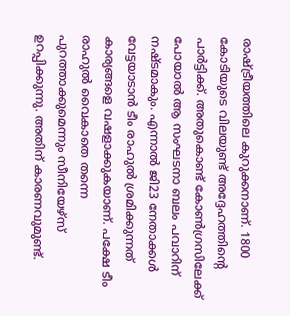രാഷ്ട്രീയത്തിലെ കുറുക്കനാണ്. 1800 കോടിയുടെ വിലയുണ്ട് അദ്ദേഹത്തിന്റെ പാര്‍ട്ടിക്ക്. അതുകൊണ്ട് കോണ്‍ഗ്രസിലേക്ക് പോയാല്‍ ആ സംഘടനാ ബലം പവാറിന് നഷ്ടമാകും. എന്നാല്‍ ജി23 നേതാക്കള്‍ വേട്ടയാടാന്‍ ടീം രാഹുല്‍ ശ്രമിക്കുന്നത് കാര്യങ്ങളെ വഷളാക്കുകയാണ്. പക്ഷേ ടീം രാഹുല്‍ വൈകാതെ തന്നെ പുറത്താക്കുമെന്നും സീനിയേഴ്‌സ് ഉറപ്പിക്കുന്നു. അതിന് കാരണവുമുണ്ട്.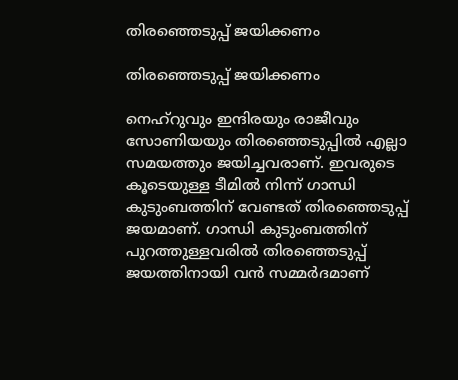തിരഞ്ഞെടുപ്പ് ജയിക്കണം

തിരഞ്ഞെടുപ്പ് ജയിക്കണം

നെഹ്‌റുവും ഇന്ദിരയും രാജീവും സോണിയയും തിരഞ്ഞെടുപ്പില്‍ എല്ലാ സമയത്തും ജയിച്ചവരാണ്. ഇവരുടെ കൂടെയുള്ള ടീമില്‍ നിന്ന് ഗാന്ധി കുടുംബത്തിന് വേണ്ടത് തിരഞ്ഞെടുപ്പ് ജയമാണ്. ഗാന്ധി കുടുംബത്തിന് പുറത്തുള്ളവരില്‍ തിരഞ്ഞെടുപ്പ് ജയത്തിനായി വന്‍ സമ്മര്‍ദമാണ്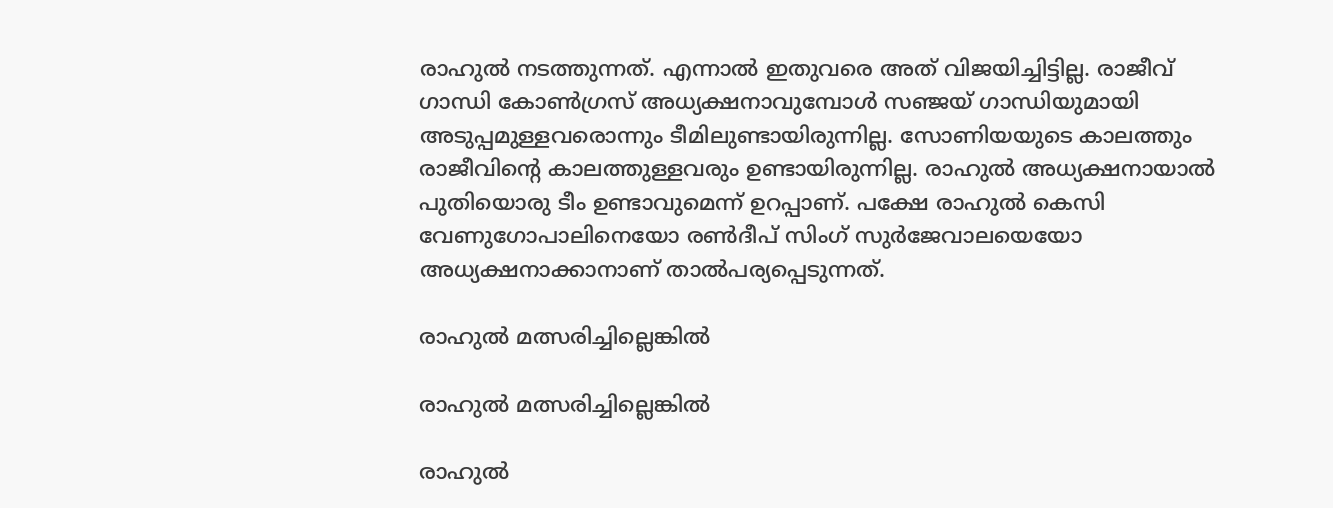രാഹുല്‍ നടത്തുന്നത്. എന്നാല്‍ ഇതുവരെ അത് വിജയിച്ചിട്ടില്ല. രാജീവ് ഗാന്ധി കോണ്‍ഗ്രസ് അധ്യക്ഷനാവുമ്പോള്‍ സഞ്ജയ് ഗാന്ധിയുമായി അടുപ്പമുള്ളവരൊന്നും ടീമിലുണ്ടായിരുന്നില്ല. സോണിയയുടെ കാലത്തും രാജീവിന്റെ കാലത്തുള്ളവരും ഉണ്ടായിരുന്നില്ല. രാഹുല്‍ അധ്യക്ഷനായാല്‍ പുതിയൊരു ടീം ഉണ്ടാവുമെന്ന് ഉറപ്പാണ്. പക്ഷേ രാഹുല്‍ കെസി വേണുഗോപാലിനെയോ രണ്‍ദീപ് സിംഗ് സുര്‍ജേവാലയെയോ അധ്യക്ഷനാക്കാനാണ് താല്‍പര്യപ്പെടുന്നത്.

രാഹുല്‍ മത്സരിച്ചില്ലെങ്കില്‍

രാഹുല്‍ മത്സരിച്ചില്ലെങ്കില്‍

രാഹുല്‍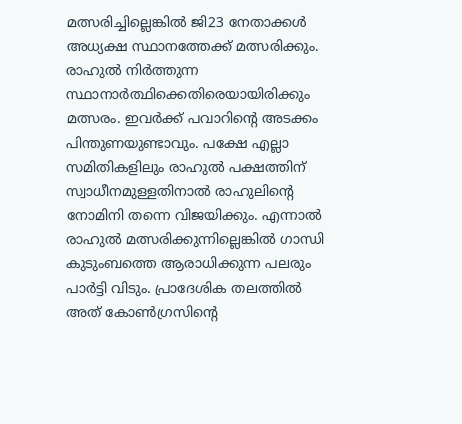മത്സരിച്ചില്ലെങ്കില്‍ ജി23 നേതാക്കള്‍ അധ്യക്ഷ സ്ഥാനത്തേക്ക് മത്സരിക്കും. രാഹുല്‍ നിര്‍ത്തുന്ന സ്ഥാനാര്‍ത്ഥിക്കെതിരെയായിരിക്കും മത്സരം. ഇവര്‍ക്ക് പവാറിന്റെ അടക്കം പിന്തുണയുണ്ടാവും. പക്ഷേ എല്ലാ സമിതികളിലും രാഹുല്‍ പക്ഷത്തിന് സ്വാധീനമുള്ളതിനാല്‍ രാഹുലിന്റെ നോമിനി തന്നെ വിജയിക്കും. എന്നാല്‍ രാഹുല്‍ മത്സരിക്കുന്നില്ലെങ്കില്‍ ഗാന്ധി കുടുംബത്തെ ആരാധിക്കുന്ന പലരും പാര്‍ട്ടി വിടും. പ്രാദേശിക തലത്തില്‍ അത് കോണ്‍ഗ്രസിന്റെ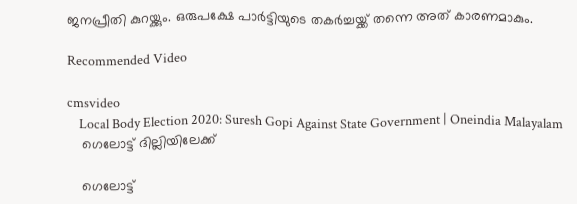ജനപ്രീതി കുറയ്ക്കും. ഒരുപക്ഷേ പാര്‍ട്ടിയുടെ തകര്‍ച്ചയ്ക്ക് തന്നെ അത് കാരണമാകും.

Recommended Video

cmsvideo
    Local Body Election 2020: Suresh Gopi Against State Government | Oneindia Malayalam
    ഗെലോട്ട് ദില്ലിയിലേക്ക്

    ഗെലോട്ട്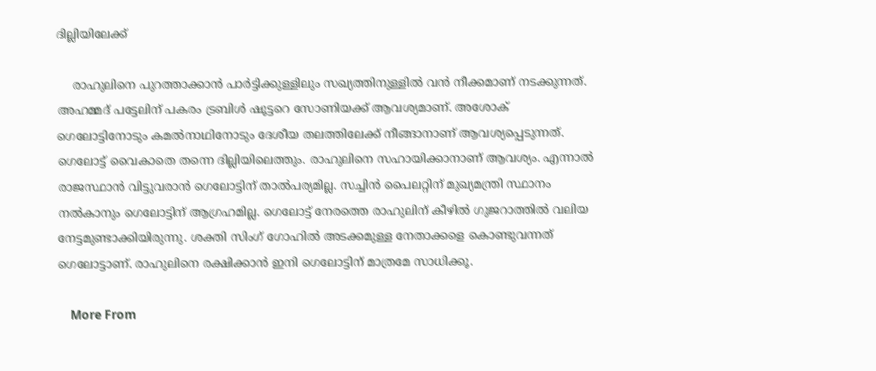ദില്ലിയിലേക്ക്

    രാഹുലിനെ പുറത്താക്കാന്‍ പാര്‍ട്ടിക്കുള്ളിലും സഖ്യത്തിനുള്ളില്‍ വന്‍ നീക്കമാണ് നടക്കുന്നത്. അഹമ്മദ് പട്ടേലിന് പകരം ട്രബിള്‍ ഷൂട്ടറെ സോണിയക്ക് ആവശ്യമാണ്. അശോക് ഗെലോട്ടിനോടും കമല്‍നാഥിനോടും ദേശീയ തലത്തിലേക്ക് നീങ്ങാനാണ് ആവശ്യപ്പെടുന്നത്. ഗെലോട്ട് വൈകാതെ തന്നെ ദില്ലിയിലെത്തും. രാഹുലിനെ സഹായിക്കാനാണ് ആവശ്യം. എന്നാല്‍ രാജസ്ഥാന്‍ വിട്ടുവരാന്‍ ഗെലോട്ടിന് താല്‍പര്യമില്ല. സച്ചിന്‍ പൈലറ്റിന് മുഖ്യമന്ത്രി സ്ഥാനം നല്‍കാനും ഗെലോട്ടിന് ആഗ്രഹമില്ല. ഗെലോട്ട് നേരത്തെ രാഹുലിന് കീഴില്‍ ഗുജറാത്തില്‍ വലിയ നേട്ടമുണ്ടാക്കിയിരുന്നു. ശക്തി സിംഗ് ഗോഹില്‍ അടക്കമുള്ള നേതാക്കളെ കൊണ്ടുവന്നത് ഗെലോട്ടാണ്. രാഹുലിനെ രക്ഷിക്കാന്‍ ഇനി ഗെലോട്ടിന് മാത്രമേ സാധിക്കൂ.

    More From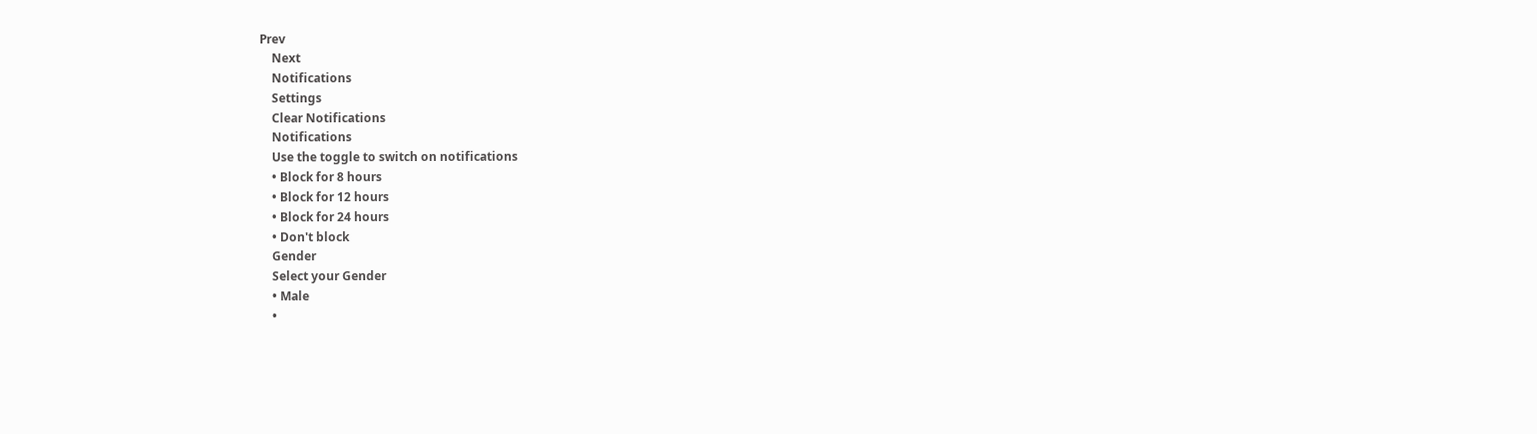Prev
    Next
    Notifications
    Settings
    Clear Notifications
    Notifications
    Use the toggle to switch on notifications
    • Block for 8 hours
    • Block for 12 hours
    • Block for 24 hours
    • Don't block
    Gender
    Select your Gender
    • Male
    •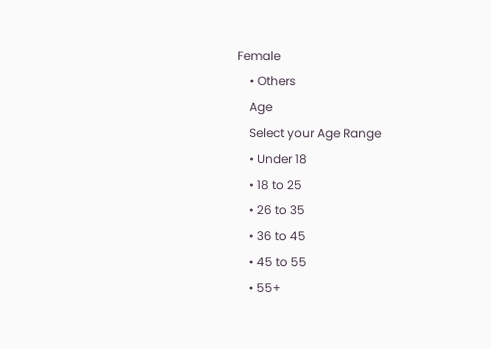Female
    • Others
    Age
    Select your Age Range
    • Under 18
    • 18 to 25
    • 26 to 35
    • 36 to 45
    • 45 to 55
    • 55+